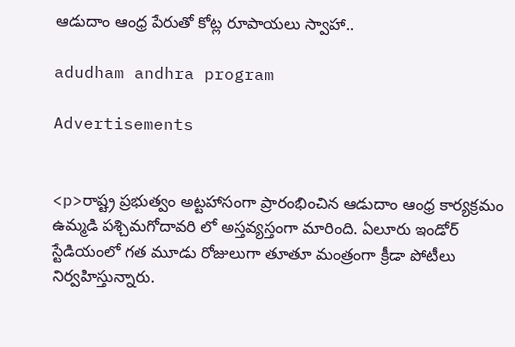ఆడుదాం ఆంధ్ర పేరుతో కోట్ల రూపాయలు స్వాహా..

adudham andhra program

Advertisements


<p>రాష్ట్ర ప్రభుత్వం అట్టహాసంగా ప్రారంభించిన ఆడుదాం ఆంధ్ర కార్యక్రమం ఉమ్మడి పశ్చిమగోదావరి లో అస్తవ్యస్తంగా మారింది. ఏలూరు ఇండోర్ స్టేడియంలో గత మూడు రోజులుగా తూతూ మంత్రంగా క్రీడా పోటీలు నిర్వహిస్తున్నారు.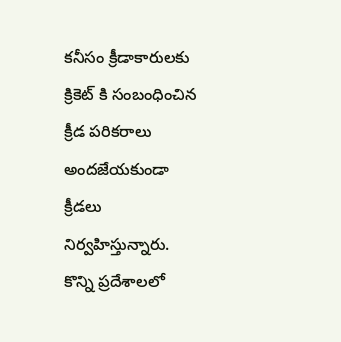కనీసం క్రీడాకారులకు క్రికెట్ కి సంబంధించిన క్రీడ పరికరాలు అందజేయకుండా క్రీడలు నిర్వహిస్తున్నారు. కొన్ని ప్రదేశాలలో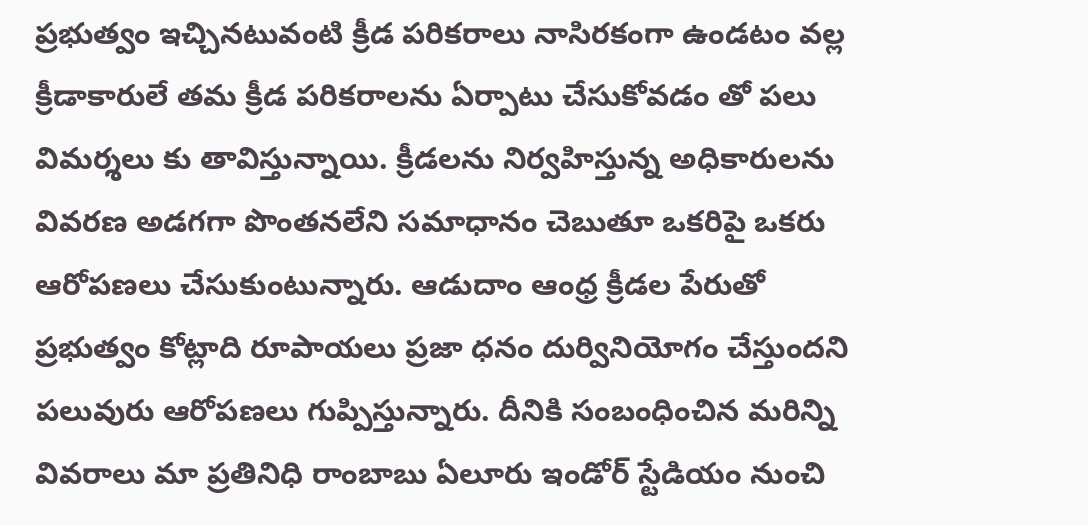ప్రభుత్వం ఇచ్చినటువంటి క్రీడ పరికరాలు నాసిరకంగా ఉండటం వల్ల క్రీడాకారులే తమ క్రీడ పరికరాలను ఏర్పాటు చేసుకోవడం తో పలు విమర్శలు కు తావిస్తున్నాయి. క్రీడలను నిర్వహిస్తున్న అధికారులను వివరణ అడగగా పొంతనలేని సమాధానం చెబుతూ ఒకరిపై ఒకరు ఆరోపణలు చేసుకుంటున్నారు. ఆడుదాం ఆంధ్ర క్రీడల పేరుతో ప్రభుత్వం కోట్లాది రూపాయలు ప్రజా ధనం దుర్వినియోగం చేస్తుందని పలువురు ఆరోపణలు గుప్పిస్తున్నారు. దీనికి సంబంధించిన మరిన్ని వివరాలు మా ప్రతినిధి రాంబాబు ఏలూరు ఇండోర్ స్టేడియం నుంచి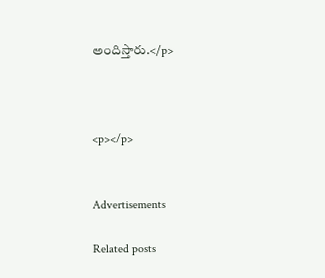అందిస్తారు.</p>



<p></p>


Advertisements

Related posts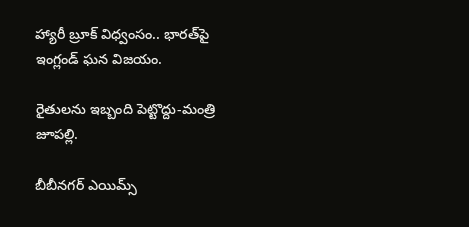హ్యారీ బ్రూక్ విధ్వంసం.. భారత్‌పై ఇంగ్లండ్ ఘన విజయం.

రైతులను ఇబ్బంది పెట్టొద్దు-మంత్రి జూపల్లి.

బీబీనగర్ ఎయిమ్స్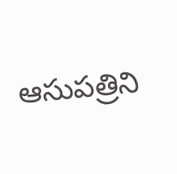ఆసుపత్రిని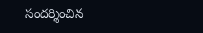సందర్శించిన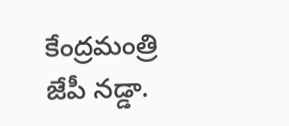కేంద్రమంత్రి జేపీ నడ్డా.